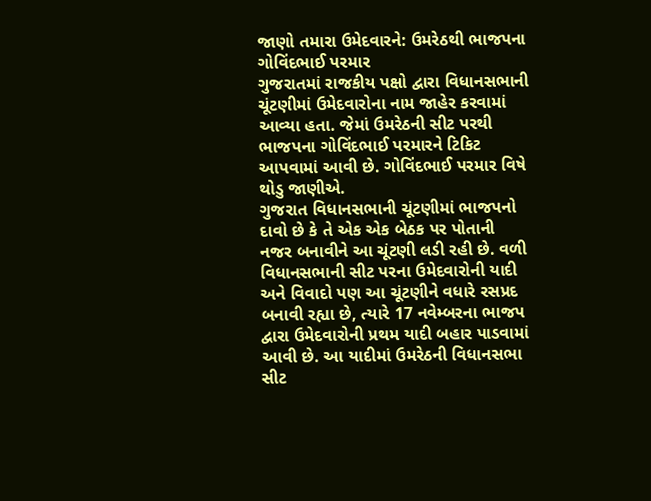જાણો તમારા ઉમેદવારને: ઉમરેઠથી ભાજપના ગોવિંદભાઈ પરમાર
ગુજરાતમાં રાજકીય પક્ષો દ્વારા વિધાનસભાની ચૂંટણીમાં ઉમેદવારોના નામ જાહેર કરવામાં આવ્યા હતા. જેમાં ઉમરેઠની સીટ પરથી ભાજપના ગોવિંદભાઈ પરમારને ટિકિટ આપવામાં આવી છે. ગોવિંદભાઈ પરમાર વિષે થોડુ જાણીએ.
ગુજરાત વિધાનસભાની ચૂંટણીમાં ભાજપનો દાવો છે કે તે એક એક બેઠક પર પોતાની નજર બનાવીને આ ચૂંટણી લડી રહી છે. વળી વિધાનસભાની સીટ પરના ઉમેદવારોની યાદી અને વિવાદો પણ આ ચૂંટણીને વધારે રસપ્રદ બનાવી રહ્યા છે, ત્યારે 17 નવેમ્બરના ભાજપ દ્વારા ઉમેદવારોની પ્રથમ યાદી બહાર પાડવામાં આવી છે. આ યાદીમાં ઉમરેઠની વિધાનસભા સીટ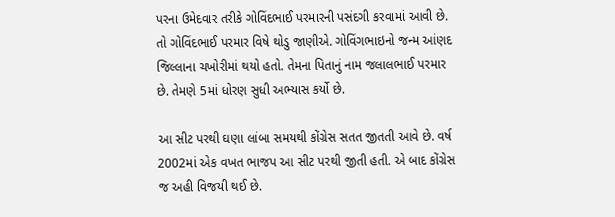પરના ઉમેદવાર તરીકે ગોવિંદભાઈ પરમારની પસંદગી કરવામાં આવી છે. તો ગોવિંદભાઈ પરમાર વિષે થોડુ જાણીએ. ગોવિંગભાઇનો જન્મ આંણદ જિલ્લાના ચખોરીમાં થયો હતો. તેમના પિતાનું નામ જલાલભાઈ પરમાર છે. તેમણે 5માં ધોરણ સુધી અભ્યાસ કર્યો છે.

આ સીટ પરથી ઘણા લાંબા સમયથી કોંગ્રેસ સતત જીતતી આવે છે. વર્ષ 2002માં એક વખત ભાજપ આ સીટ પરથી જીતી હતી. એ બાદ કોંગ્રેસ જ અહી વિજયી થઈ છે.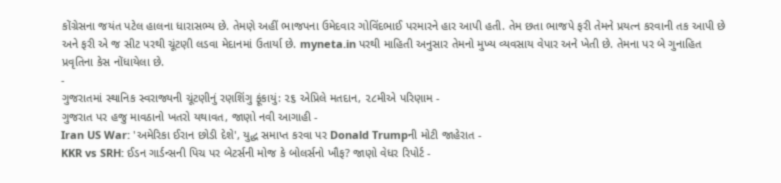કોંગ્રેસના જયંત પટેલ હાલના ધારાસભ્ય છે. તેમણે અહીં ભાજપના ઉમેદવાર ગોવિંદભાઈ પરમારને હાર આપી હતી. તેમ છતા ભાજપે ફરી તેમને પ્રયત્ન કરવાની તક આપી છે અને ફરી એ જ સીટ પરથી ચૂંટણી લડવા મેદાનમાં ઉતાર્યા છે. myneta.in પરથી માહિતી અનુસાર તેમનો મુખ્ય વ્યવસાય વેપાર અને ખેતી છે. તેમના પર બે ગુનાહિત પ્રવૃતિના કેસ નોંધાયેલા છે.
-
ગુજરાતમાં સ્થાનિક સ્વરાજ્યની ચૂંટણીનું રણશિંગુ ફૂંકાયું: ૨૬ એપ્રિલે મતદાન, ૨૮મીએ પરિણામ -
ગુજરાત પર હજુ માવઠાનો ખતરો યથાવત, જાણો નવી આગાહી -
Iran US War: 'અમેરિકા ઈરાન છોડી દેશે', યુદ્ધ સમાપ્ત કરવા પર Donald Trumpની મોટી જાહેરાત -
KKR vs SRH: ઈડન ગાર્ડન્સની પિચ પર બેટર્સની મોજ કે બોલર્સનો ખૌફ? જાણો વેધર રિપોર્ટ -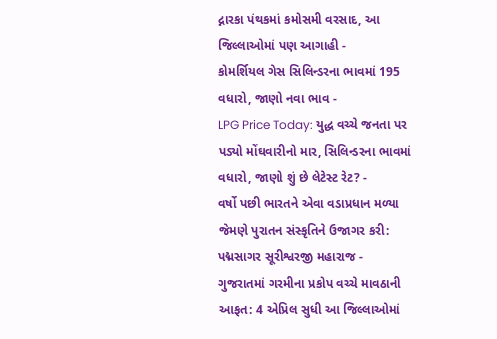દ્નારકા પંથકમાં કમોસમી વરસાદ, આ જિલ્લાઓમાં પણ આગાહી -
કોમર્શિયલ ગેસ સિલિન્ડરના ભાવમાં 195 વધારો, જાણો નવા ભાવ -
LPG Price Today: યુદ્ધ વચ્ચે જનતા પર પડ્યો મોંઘવારીનો માર, સિલિન્ડરના ભાવમાં વધારો, જાણો શું છે લેટેસ્ટ રેટ? -
વર્ષો પછી ભારતને એવા વડાપ્રધાન મળ્યા જેમણે પુરાતન સંસ્કૃતિને ઉજાગર કરી: પદ્મસાગર સૂરીશ્વરજી મહારાજ -
ગુજરાતમાં ગરમીના પ્રકોપ વચ્ચે માવઠાની આફત: 4 એપ્રિલ સુધી આ જિલ્લાઓમાં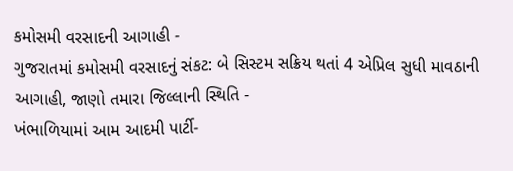કમોસમી વરસાદની આગાહી -
ગુજરાતમાં કમોસમી વરસાદનું સંકટ: બે સિસ્ટમ સક્રિય થતાં 4 એપ્રિલ સુધી માવઠાની આગાહી, જાણો તમારા જિલ્લાની સ્થિતિ -
ખંભાળિયામાં આમ આદમી પાર્ટી-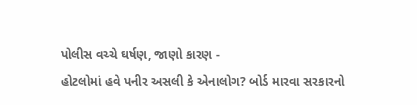પોલીસ વચ્ચે ઘર્ષણ, જાણો કારણ -
હોટલોમાં હવે પનીર અસલી કે એનાલોગ? બોર્ડ મારવા સરકારનો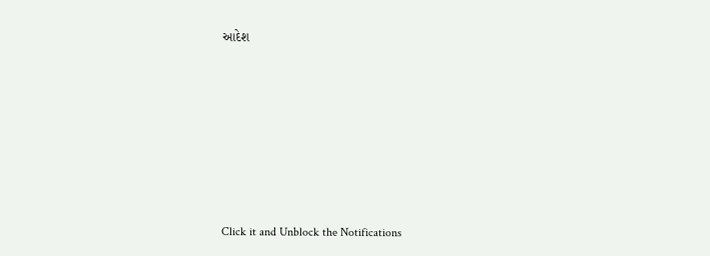આદેશ











Click it and Unblock the Notifications